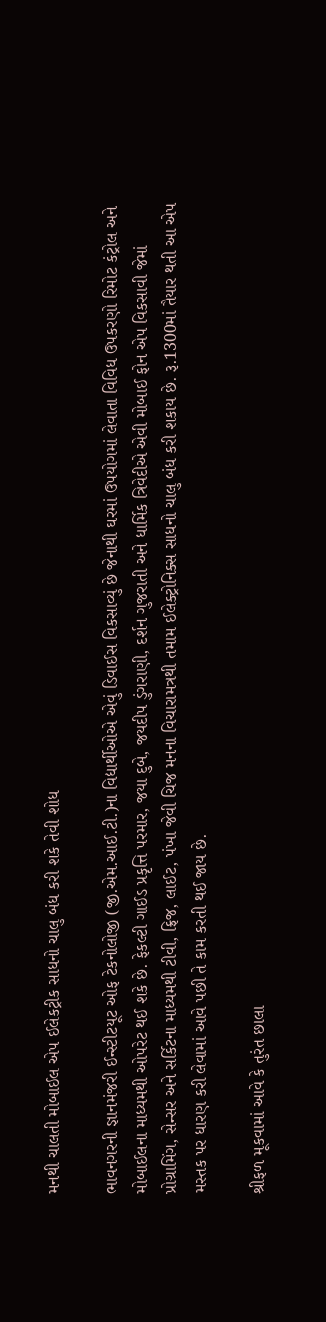મનથી ચાલતી મોબાઈલ એપ ઈલેકટ્રીક સાધનો ચાલુ બંધ કરી શકે તેવી શોધ

ભાવનગરની જ્ઞાનમંજરી ઈન્સ્ટીટયૂટ ઓફ ટેકનોલોજી (જી.એમ.આઈ.ટી.)ના વિદ્યાર્થીઓએ એવું ડિવાઈસ વિકસાવ્યું છે જેનાથી ઘરમાં ઉપયોગમાં લેવાતા વિવિધ ઉપકરણો રિમોટ કંટ્રોલ અને મોબાઈલના માધ્યમથી ઓપરેટ થઈ શકે છે. ફેકલ્ટી ગાઈડ પ્રકૃત્તિ પરમાર, જયા દુબે, જયદીપ ડુંગરાણી, દર્શન ગુજરાતી અને ધાર્મિક ત્રિવેદીએ એવી મોબાઈ ફોન એપ વિકસાવી જેમાં પ્રોગ્રામિંગ, સેન્સર અને સર્કિટના માધ્યમથી ટીવી, ફ્રિજ, લાઈટ, પંખા જેવી ચિજ મનના વિચારામત્રથી તમામ ઈલેક્ટ્રોનિક્સ સાધનો ચાલુ બંધ કરી શકાય છે. રૂ.1300માં તૈયાર થતી આ એપ મસ્તક પર ધારણ કરી લેવામાં આવે પછી તે કામ કરતી થઈ જાય છે.

શ્રીફળ મૂકવામાં આવે કે તુરંત છાલા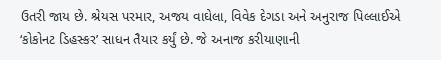ઉતરી જાય છે. શ્રેયસ પરમાર, અજય વાઘેલા, વિવેક દેગડા અને અનુરાજ પિલ્લાઈએ ‘કોકોનટ ડિહસ્કર’ સાધન તૈયાર કર્યું છે. જે અનાજ કરીયાણાની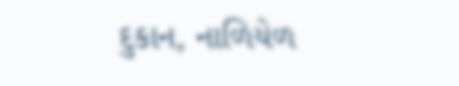દુકાન, નાળિયેળ